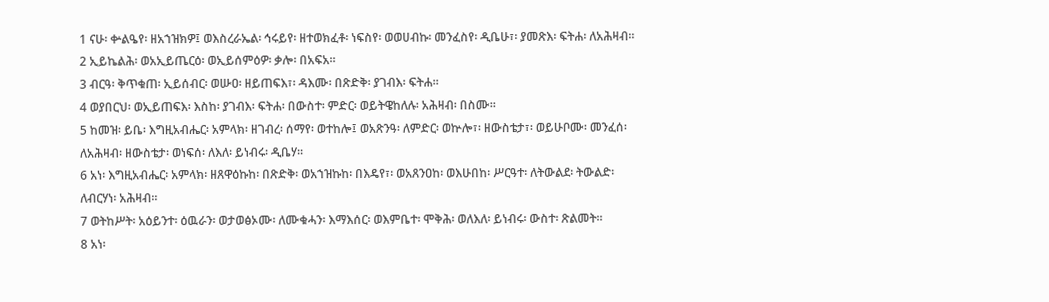1 ናሁ፡ ቍልዔየ፡ ዘአኀዝክዎ፤ ወእስረራኤል፡ ኅሩይየ፡ ዘተወክፈቶ፡ ነፍስየ፡ ወወሀብኩ፡ መንፈስየ፡ ዲቤሁ፣፡ ያመጽእ፡ ፍትሐ፡ ለአሕዛብ።
2 ኢይኬልሕ፡ ወአኢይጤርዕ፡ ወኢይሰምዕዎ፡ ቃሎ፡ በአፍአ።
3 ብርዓ፡ ቅጥቁጠ፡ ኢይሰብር፡ ወሡዐ፡ ዘይጠፍእ፣፡ ዳእሙ፡ በጽድቅ፡ ያገብእ፡ ፍትሐ።
4 ወያበርህ፡ ወኢይጠፍእ፡ እስከ፡ ያገብእ፡ ፍትሐ፡ በውስተ፡ ምድር፡ ወይትዌከለሉ፡ አሕዛብ፡ በስሙ።
5 ከመዝ፡ ይቤ፡ እግዚአብሔር፡ አምላክ፡ ዘገብረ፡ ሰማየ፡ ወተከሎ፤ ወአጽንዓ፡ ለምድር፡ ወኵሎ፣፡ ዘውስቴታ፣፡ ወይሁቦሙ፡ መንፈሰ፡ ለአሕዛብ፡ ዘውስቴታ፡ ወነፍሰ፡ ለእለ፡ ይነብሩ፡ ዲቤሃ።
6 አነ፡ እግዚአብሔር፡ አምላክ፡ ዘጸዋዕኩከ፡ በጽድቅ፡ ወአኀዝኩከ፡ በእዴየ፣፡ ወአጸንዐከ፡ ወእሁበከ፡ ሥርዓተ፡ ለትውልደ፡ ትውልድ፡ ለብርሃነ፡ አሕዛብ።
7 ወትከሥት፡ አዕይንተ፡ ዕዉራን፡ ወታወፅኦሙ፡ ለሙቁሓን፡ እማእሰር፡ ወእምቤተ፡ ሞቅሕ፡ ወለእለ፡ ይነብሩ፡ ውስተ፡ ጽልመት።
8 አነ፡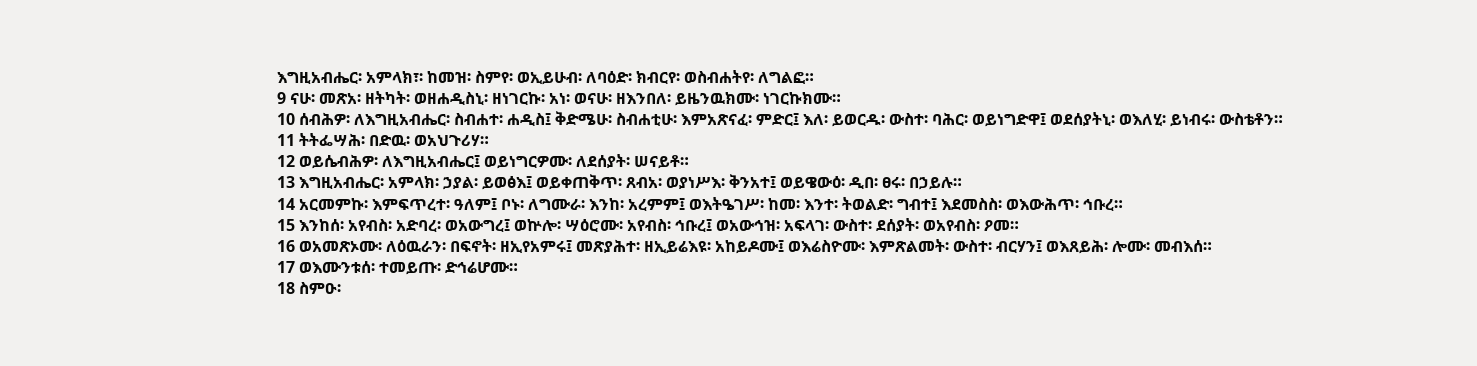እግዚአብሔር፡ አምላክ፣፡ ከመዝ፡ ስምየ፡ ወኢይሁብ፡ ለባዕድ፡ ክብርየ፡ ወስብሐትየ፡ ለግልፎ።
9 ናሁ፡ መጽአ፡ ዘትካት፡ ወዘሐዲስኒ፡ ዘነገርኩ፡ አነ፡ ወናሁ፡ ዘእንበለ፡ ይዜንዉክሙ፡ ነገርኩክሙ።
10 ሰብሕዎ፡ ለእግዚአብሔር፡ ስብሐተ፡ ሐዲስ፤ ቅድሜሁ፡ ስብሐቲሁ፡ እምአጽናፈ፡ ምድር፤ እለ፡ ይወርዱ፡ ውስተ፡ ባሕር፡ ወይነግድዋ፤ ወደሰያትኒ፡ ወእለሂ፡ ይነብሩ፡ ውስቴቶን።
11 ትትፌሣሕ፡ በድዉ፡ ወአህጉሪሃ።
12 ወይሴብሕዎ፡ ለእግዚአብሔር፤ ወይነግርዎሙ፡ ለደሰያት፡ ሠናይቶ።
13 እግዚአብሔር፡ አምላክ፡ ኃያል፡ ይወፅእ፤ ወይቀጠቅጥ፡ ጸብአ፡ ወያነሥእ፡ ቅንአተ፤ ወይዌውዕ፡ ዲበ፡ ፀሩ፡ በኃይሉ።
14 አርመምኩ፡ እምፍጥረተ፡ ዓለም፤ ቦኑ፡ ለግሙራ፡ እንከ፡ አረምም፤ ወእትዔገሥ፡ ከመ፡ እንተ፡ ትወልድ፡ ግብተ፤ እደመስስ፡ ወእውሕጥ፡ ኅቡረ።
15 እንከሰ፡ አየብስ፡ አድባረ፡ ወአውግረ፤ ወኵሎ፡ ሣዕሮሙ፡ አየብስ፡ ኅቡረ፤ ወአውኅዝ፡ አፍላገ፡ ውስተ፡ ደሰያት፡ ወአየብስ፡ ዖመ።
16 ወአመጽኦሙ፡ ለዕዉራን፡ በፍኖት፡ ዘኢየአምሩ፤ መጽያሕተ፡ ዘኢይሬእዩ፡ አከይዶሙ፤ ወእሬስዮሙ፡ እምጽልመት፡ ውስተ፡ ብርሃን፤ ወእጸይሕ፡ ሎሙ፡ መብእሰ።
17 ወእሙንቱሰ፡ ተመይጡ፡ ድኅሬሆሙ።
18 ስምዑ፡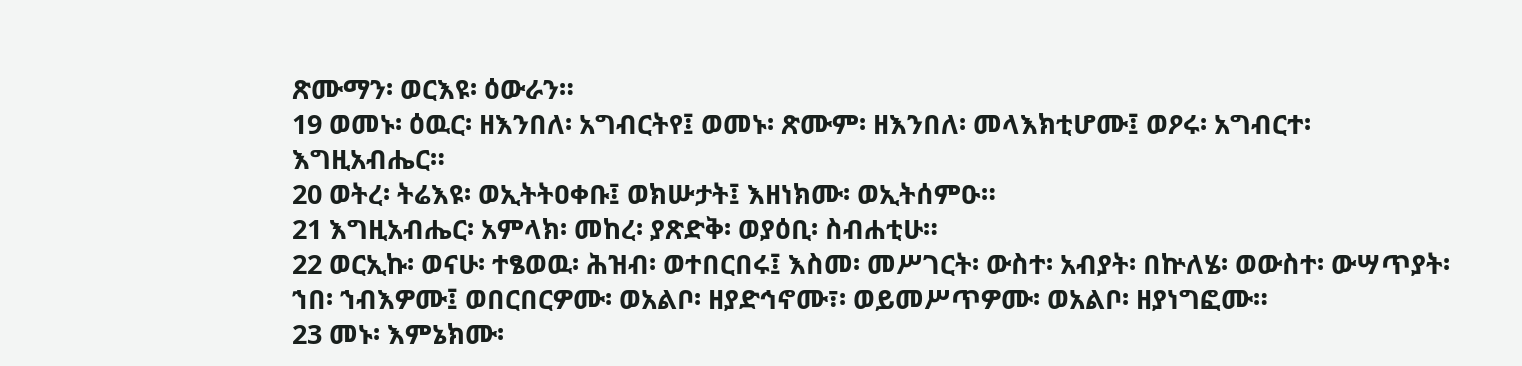ጽሙማን፡ ወርእዩ፡ ዕውራን።
19 ወመኑ፡ ዕዉር፡ ዘእንበለ፡ አግብርትየ፤ ወመኑ፡ ጽሙም፡ ዘእንበለ፡ መላእክቲሆሙ፤ ወዖሩ፡ አግብርተ፡ እግዚአብሔር።
20 ወትረ፡ ትሬእዩ፡ ወኢትትዐቀቡ፤ ወክሡታት፤ እዘነክሙ፡ ወኢትሰምዑ።
21 እግዚአብሔር፡ አምላክ፡ መከረ፡ ያጽድቅ፡ ወያዕቢ፡ ስብሐቲሁ።
22 ወርኢኩ፡ ወናሁ፡ ተፄወዉ፡ ሕዝብ፡ ወተበርበሩ፤ እስመ፡ መሥገርት፡ ውስተ፡ አብያት፡ በኵለሄ፡ ወውስተ፡ ውሣጥያት፡ ኀበ፡ ኀብእዎሙ፤ ወበርበርዎሙ፡ ወአልቦ፡ ዘያድኅኖሙ፣፡ ወይመሥጥዎሙ፡ ወአልቦ፡ ዘያነግፎሙ።
23 መኑ፡ እምኔክሙ፡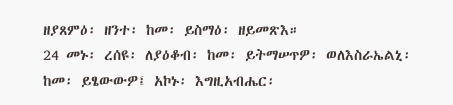ዘያጸምዕ፡ ዘንተ፡ ከመ፡ ይስማዕ፡ ዘይመጽእ።
24 መኑ፡ ረሰዩ፡ ለያዕቆብ፡ ከመ፡ ይትማሠጥዎ፡ ወለእስራኤልኒ፡ ከመ፡ ይፄውውዎ፤ አኮኑ፡ እግዚአብሔር፡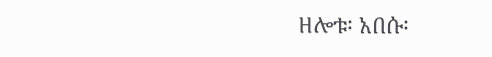ዘሎቱ፡ አበሱ፡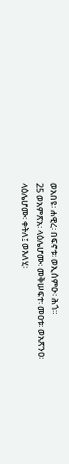ወአበዩ፡ ሐዊረ፡ በፍኖቱ፡ ወኢሰምዑ፡ ሕጎ።
25 ወአምጽአ፡ ላዕሌሆሙ፡ መቅሠፍተ፡ መዐቱ፡ ወአጽንዐ፡ ላዕሌሆሙ፡ ቀትለ፤ ወእለሂ፡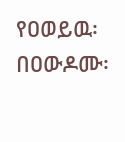የዐወይዉ፡ በዐውዶሙ፡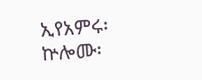ኢየአምሩ፡ ኵሎሙ፡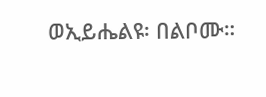ወኢይሔልዩ፡ በልቦሙ።